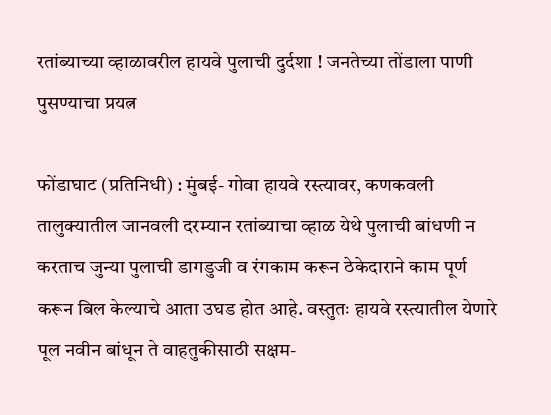रतांब्याच्या व्हाळावरील हायवे पुलाची दुर्दशा ! जनतेच्या तोंडाला पाणी पुसण्याचा प्रयत्न

फोंडाघाट (प्रतिनिधी) : मुंबई- गोवा हायवे रस्त्यावर, कणकवली तालुक्यातील जानवली दरम्यान रतांब्याचा व्हाळ येथे पुलाची बांधणी न करताच जुन्या पुलाची डागडुजी व रंगकाम करून ठेकेदाराने काम पूर्ण करून बिल केल्याचे आता उघड होत आहे. वस्तुतः हायवे रस्त्यातील येणारे पूल नवीन बांधून ते वाहतुकीसाठी सक्षम-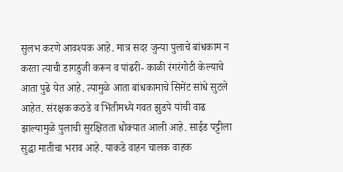सुलभ करणे आवश्यक आहे. मात्र सदर जुन्या पुलाचे बांधकाम न करता त्याची डागडुजी करून व पांढरी- काळी रंगरंगोटी केल्याचे आता पुढे येत आहे. त्यामुळे आता बांधकामाचे सिमेंट सांधे सुटले आहेत. संरक्षक कठडे व भिंतीमध्ये गवत झुडपे यांची वाढ झाल्यामुळे पुलाची सुरक्षितता धोक्यात आली आहे. साईड पट्टीला सुद्धा मातीचा भराव आहे. याकडे वाहन चालक वाहक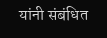यांनी संबंधित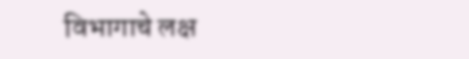विभागाचे लक्ष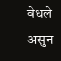वेधले असुन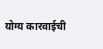योग्य कारवाईची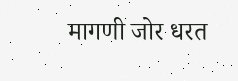मागणी जोर धरत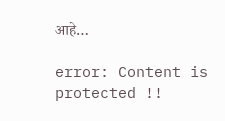आहे…

error: Content is protected !!